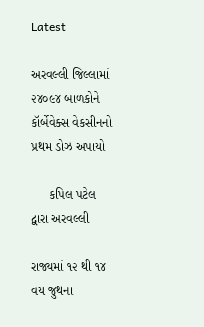Latest

અરવલ્લી જિલ્લામાં ૨૪૦૯૪ બાળકોને કૉર્બેવેક્સ વેકસીનનો પ્રથમ ડોઝ અપાયો

     કપિલ પટેલ દ્વારા અરવલ્લી

રાજ્યમાં ૧૨ થી ૧૪ વય જુથના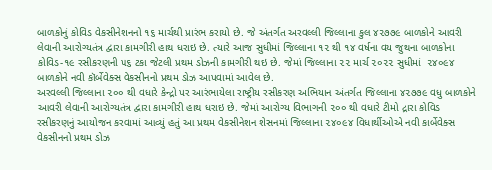બાળકોનું કોવિડ વેકસીનેશનનો ૧૬ માર્ચથી પ્રારંભ કરાયો છે. જે અંતર્ગત અરવલ્લી જિલ્લાના કુલ ૪૨૭૭૯ બાળકોને આવરી લેવાની આરોગ્યતંત્ર દ્વારા કામગીરી હાથ ધરાઇ છે. ત્યારે આજ સુધીમાં જિલ્લાના ૧૨ થી ૧૪ વર્ષના વય જુથના બાળકોના કોવિડ-૧૯ રસીકરણની ૫૬ ટકા જેટલી પ્રથમ ડોઝની કામગીરી થઇ છે. જેમાં જિલ્લાના ૨૨ માર્ચ ૨૦૨૨ સુધીમાં  ૨૪૦૯૪ બાળકોને નવી કૉર્બેવેક્સ વેકસીનનો પ્રથમ ડોઝ આપવામાં આવેલ છે.
અરવલ્લી જિલ્લાના ૨૦૦ થી વધારે કેન્દ્રો પર આરંભાયેલા રાષ્ટ્રીય રસીકરણ અભિયાન અંતર્ગત જિલ્લાના ૪૨૭૭૯ વધુ બાળકોને આવરી લેવાની આરોગ્યતંત્ર દ્વારા કામગીરી હાથ ધરાઇ છે. જેમાં આરોગ્ય વિભાગની ૨૦૦ થી વધારે ટીમો દ્રારા કોવિડ રસીકરણનું આયોજન કરવામાં આવ્યું હતું આ પ્રથમ વેકસીનેશન શેસનમાં જિલ્લાના ૨૪૦૯૪ વિધાર્થીઓએ નવી કાર્બેવેક્સ વેકસીનનો પ્રથમ ડોઝ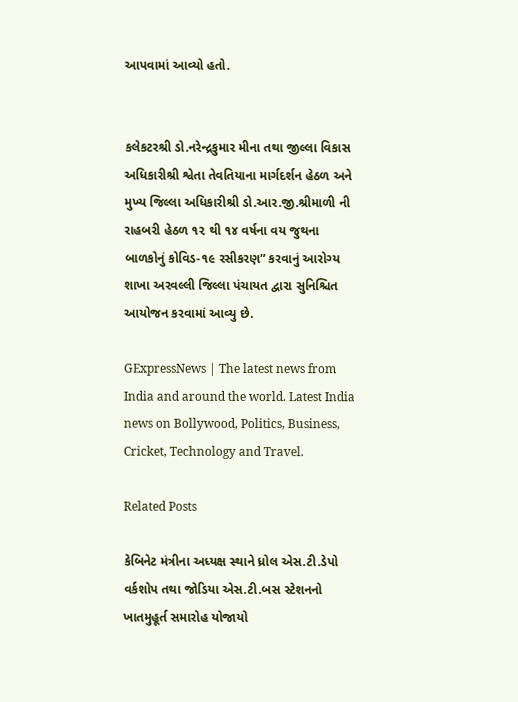આપવામાં આવ્યો હતો.


કલેકટરશ્રી ડો.નરેન્દ્રકુમાર મીના તથા જીલ્લા વિકાસ અધિકારીશ્રી શ્વેતા તેવતિયાના માર્ગદર્શન હેઠળ અને મુખ્ય જિલ્લા અધિકારીશ્રી ડો.આર.જી.શ્રીમાળી ની રાહબરી હેઠળ ૧૨ થી ૧૪ વર્ષના વય જુથના બાળકોનું કોવિડ-૧૯ રસીકરણ” કરવાનું આરોગ્ય શાખા અરવલ્લી જિલ્લા પંચાયત દ્વારા સુનિશ્ચિત આયોજન કરવામાં આવ્યુ છે.

GExpressNews | The latest news from India and around the world. Latest India news on Bollywood, Politics, Business, Cricket, Technology and Travel.

Related Posts

કેબિનેટ મંત્રીના અધ્યક્ષ સ્થાને ધ્રોલ એસ.ટી.ડેપો વર્કશોપ તથા જોડિયા એસ.ટી.બસ સ્ટેશનનો ખાતમુહૂર્ત સમારોહ યોજાયો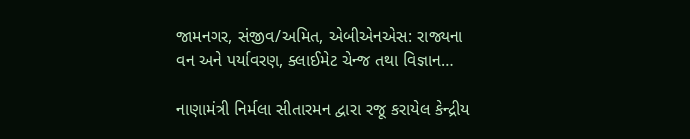જામનગર, સંજીવ/અમિત, એબીએનએસ: રાજ્યના વન અને પર્યાવરણ, ક્લાઈમેટ ચેન્જ તથા વિજ્ઞાન…

નાણામંત્રી નિર્મલા સીતારમન દ્વારા રજૂ કરાયેલ કેન્દ્રીય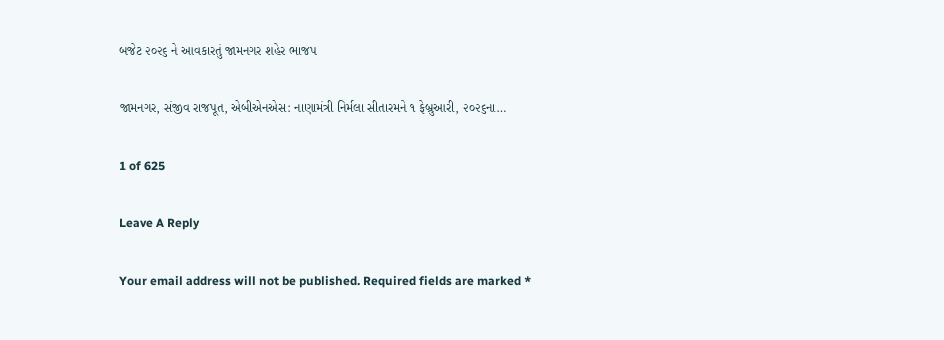બજેટ ૨૦૨૬ ને આવકારતું જામનગર શહેર ભાજપ

જામનગર, સંજીવ રાજપૂત, એબીએનએસ: નાણામંત્રી નિર્મલા સીતારમને ૧ ફેબ્રુઆરી, ૨૦૨૬ના…

1 of 625

Leave A Reply

Your email address will not be published. Required fields are marked *